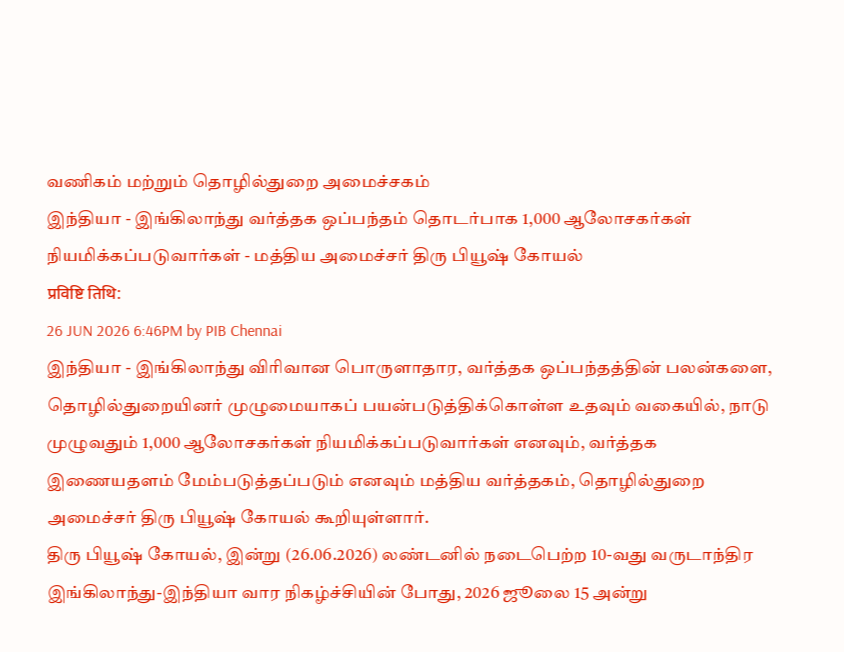வணிகம் மற்றும் தொழில்துறை அமைச்சகம்
இந்தியா - இங்கிலாந்து வர்த்தக ஒப்பந்தம் தொடர்பாக 1,000 ஆலோசகர்கள் நியமிக்கப்படுவார்கள் - மத்திய அமைச்சர் திரு பியூஷ் கோயல்
प्रविष्टि तिथि:
26 JUN 2026 6:46PM by PIB Chennai
இந்தியா - இங்கிலாந்து விரிவான பொருளாதார, வர்த்தக ஒப்பந்தத்தின் பலன்களை, தொழில்துறையினர் முழுமையாகப் பயன்படுத்திக்கொள்ள உதவும் வகையில், நாடு முழுவதும் 1,000 ஆலோசகர்கள் நியமிக்கப்படுவார்கள் எனவும், வர்த்தக இணையதளம் மேம்படுத்தப்படும் எனவும் மத்திய வர்த்தகம், தொழில்துறை அமைச்சர் திரு பியூஷ் கோயல் கூறியுள்ளார்.
திரு பியூஷ் கோயல், இன்று (26.06.2026) லண்டனில் நடைபெற்ற 10-வது வருடாந்திர இங்கிலாந்து-இந்தியா வார நிகழ்ச்சியின் போது, 2026 ஜூலை 15 அன்று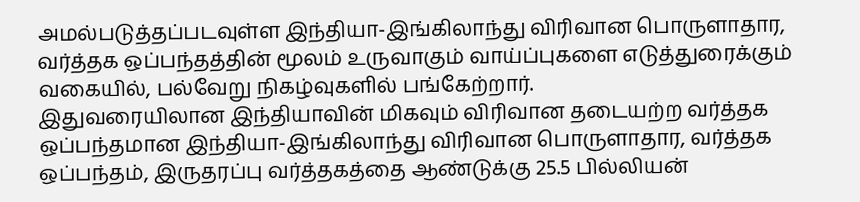அமல்படுத்தப்படவுள்ள இந்தியா-இங்கிலாந்து விரிவான பொருளாதார, வர்த்தக ஒப்பந்தத்தின் மூலம் உருவாகும் வாய்ப்புகளை எடுத்துரைக்கும் வகையில், பல்வேறு நிகழ்வுகளில் பங்கேற்றார்.
இதுவரையிலான இந்தியாவின் மிகவும் விரிவான தடையற்ற வர்த்தக ஒப்பந்தமான இந்தியா-இங்கிலாந்து விரிவான பொருளாதார, வர்த்தக ஒப்பந்தம், இருதரப்பு வர்த்தகத்தை ஆண்டுக்கு 25.5 பில்லியன்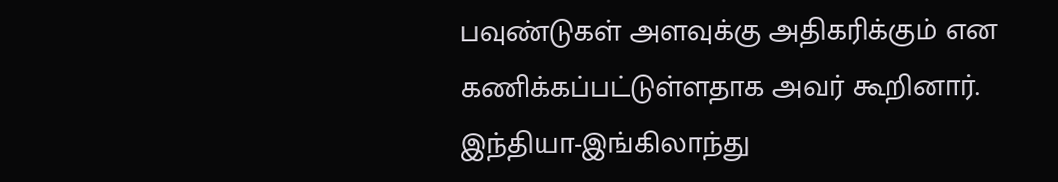பவுண்டுகள் அளவுக்கு அதிகரிக்கும் என கணிக்கப்பட்டுள்ளதாக அவர் கூறினார்.
இந்தியா-இங்கிலாந்து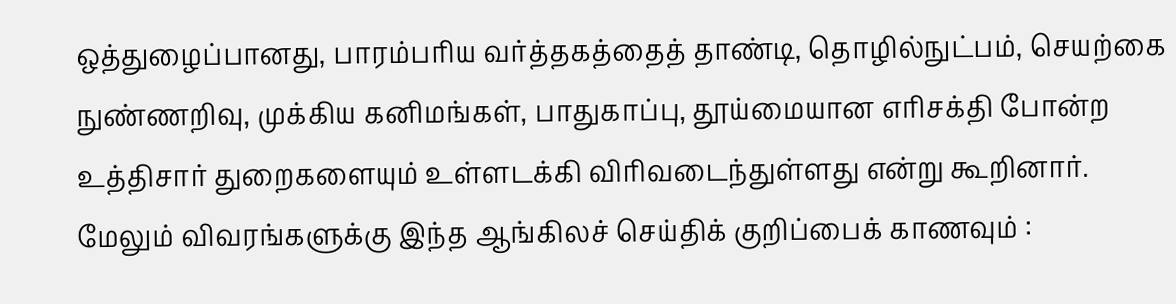ஒத்துழைப்பானது, பாரம்பரிய வர்த்தகத்தைத் தாண்டி, தொழில்நுட்பம், செயற்கை நுண்ணறிவு, முக்கிய கனிமங்கள், பாதுகாப்பு, தூய்மையான எரிசக்தி போன்ற உத்திசார் துறைகளையும் உள்ளடக்கி விரிவடைந்துள்ளது என்று கூறினார்.
மேலும் விவரங்களுக்கு இந்த ஆங்கிலச் செய்திக் குறிப்பைக் காணவும் :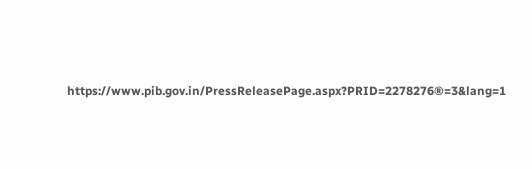https://www.pib.gov.in/PressReleasePage.aspx?PRID=2278276®=3&lang=1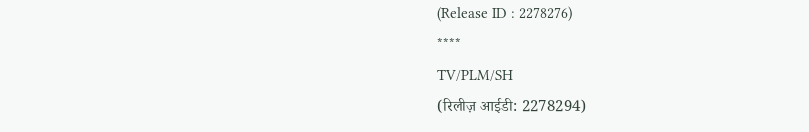(Release ID : 2278276)
****
TV/PLM/SH
(रिलीज़ आईडी: 2278294)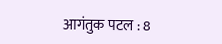आगंतुक पटल : 8